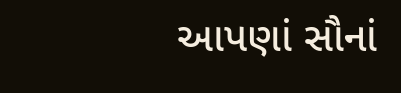આપણાં સૌનાં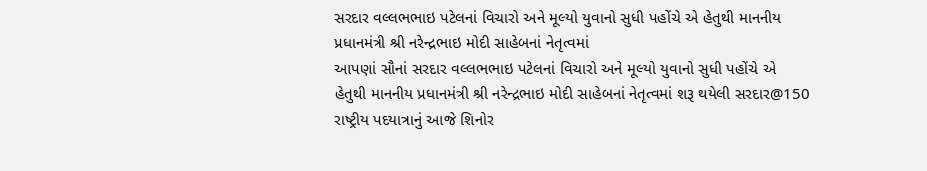સરદાર વલ્લભભાઇ પટેલનાં વિચારો અને મૂલ્યો યુવાનો સુધી પહોંચે એ હેતુથી માનનીય પ્રધાનમંત્રી શ્રી નરેન્દ્રભાઇ મોદી સાહેબનાં નેતૃત્વમાં
આપણાં સૌનાં સરદાર વલ્લભભાઇ પટેલનાં વિચારો અને મૂલ્યો યુવાનો સુધી પહોંચે એ હેતુથી માનનીય પ્રધાનમંત્રી શ્રી નરેન્દ્રભાઇ મોદી સાહેબનાં નેતૃત્વમાં શરૂ થયેલી સરદાર@150 રાષ્ટ્રીય પદયાત્રાનું આજે શિનોર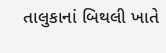તાલુકાનાં બિથલી ખાતે